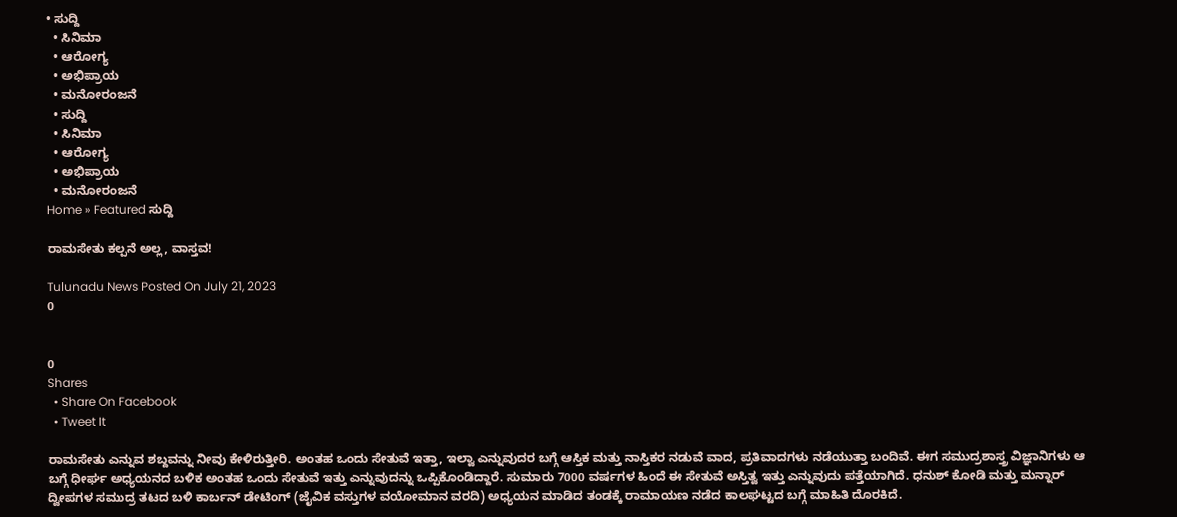• ಸುದ್ದಿ
  • ಸಿನಿಮಾ
  • ಆರೋಗ್ಯ
  • ಅಭಿಪ್ರಾಯ
  • ಮನೋರಂಜನೆ
  • ಸುದ್ದಿ
  • ಸಿನಿಮಾ
  • ಆರೋಗ್ಯ
  • ಅಭಿಪ್ರಾಯ
  • ಮನೋರಂಜನೆ
Home » Featured ಸುದ್ದಿ

ರಾಮಸೇತು ಕಲ್ಪನೆ ಅಲ್ಲ, ವಾಸ್ತವ!

Tulunadu News Posted On July 21, 2023
0


0
Shares
  • Share On Facebook
  • Tweet It

ರಾಮಸೇತು ಎನ್ನುವ ಶಬ್ದವನ್ನು ನೀವು ಕೇಳಿರುತ್ತೀರಿ. ಅಂತಹ ಒಂದು ಸೇತುವೆ ಇತ್ತಾ, ಇಲ್ವಾ ಎನ್ನುವುದರ ಬಗ್ಗೆ ಆಸ್ತಿಕ ಮತ್ತು ನಾಸ್ತಿಕರ ನಡುವೆ ವಾದ, ಪ್ರತಿವಾದಗಳು ನಡೆಯುತ್ತಾ ಬಂದಿವೆ. ಈಗ ಸಮುದ್ರಶಾಸ್ತ್ರ ವಿಜ್ಞಾನಿಗಳು ಆ ಬಗ್ಗೆ ಧೀರ್ಘ ಅಧ್ಯಯನದ ಬಳಿಕ ಅಂತಹ ಒಂದು ಸೇತುವೆ ಇತ್ತು ಎನ್ನುವುದನ್ನು ಒಪ್ಪಿಕೊಂಡಿದ್ದಾರೆ. ಸುಮಾರು 7000 ವರ್ಷಗಳ ಹಿಂದೆ ಈ ಸೇತುವೆ ಅಸ್ತಿತ್ವ ಇತ್ತು ಎನ್ನುವುದು ಪತ್ತೆಯಾಗಿದೆ. ಧನುಶ್ ಕೋಡಿ ಮತ್ತು ಮನ್ನಾರ್ ದ್ವೀಪಗಳ ಸಮುದ್ರ ತಟದ ಬಳಿ ಕಾರ್ಬನ್ ಡೇಟಿಂಗ್ (ಜೈವಿಕ ವಸ್ತುಗಳ ವಯೋಮಾನ ವರದಿ) ಅಧ್ಯಯನ ಮಾಡಿದ ತಂಡಕ್ಕೆ ರಾಮಾಯಣ ನಡೆದ ಕಾಲಘಟ್ಟದ ಬಗ್ಗೆ ಮಾಹಿತಿ ದೊರಕಿದೆ.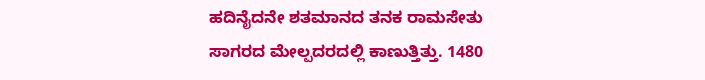ಹದಿನೈದನೇ ಶತಮಾನದ ತನಕ ರಾಮಸೇತು ಸಾಗರದ ಮೇಲ್ಪದರದಲ್ಲಿ ಕಾಣುತ್ತಿತ್ತು. 1480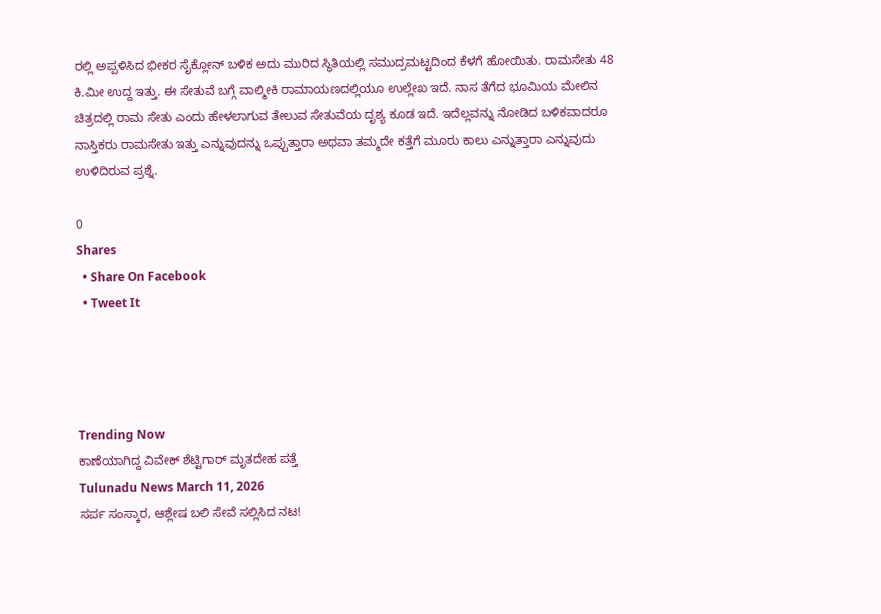ರಲ್ಲಿ ಅಪ್ಪಳಿಸಿದ ಭೀಕರ ಸೈಕ್ಲೋನ್ ಬಳಿಕ ಅದು ಮುರಿದ ಸ್ಥಿತಿಯಲ್ಲಿ ಸಮುದ್ರಮಟ್ಟದಿಂದ ಕೆಳಗೆ ಹೋಯಿತು. ರಾಮಸೇತು 48 ಕಿ.ಮೀ ಉದ್ದ ಇತ್ತು. ಈ ಸೇತುವೆ ಬಗ್ಗೆ ವಾಲ್ಮೀಕಿ ರಾಮಾಯಣದಲ್ಲಿಯೂ ಉಲ್ಲೇಖ ಇದೆ. ನಾಸ ತೆಗೆದ ಭೂಮಿಯ ಮೇಲಿನ ಚಿತ್ರದಲ್ಲಿ ರಾಮ ಸೇತು ಎಂದು ಹೇಳಲಾಗುವ ತೇಲುವ ಸೇತುವೆಯ ದೃಶ್ಯ ಕೂಡ ಇದೆ. ಇದೆಲ್ಲವನ್ನು ನೋಡಿದ ಬಳಿಕವಾದರೂ ನಾಸ್ತಿಕರು ರಾಮಸೇತು ಇತ್ತು ಎನ್ನುವುದನ್ನು ಒಪ್ಪುತ್ತಾರಾ ಅಥವಾ ತಮ್ಮದೇ ಕತ್ತೆಗೆ ಮೂರು ಕಾಲು ಎನ್ನುತ್ತಾರಾ ಎನ್ನುವುದು ಉಳಿದಿರುವ ಪ್ರಶ್ನೆ.

0
Shares
  • Share On Facebook
  • Tweet It




Trending Now
ಕಾಣೆಯಾಗಿದ್ದ ವಿವೇಕ್ ಶೆಟ್ಟಿಗಾರ್ ಮೃತದೇಹ ಪತ್ತೆ
Tulunadu News March 11, 2026
ಸರ್ಪ ಸಂಸ್ಕಾರ, ಆಶ್ಲೇಷ ಬಲಿ ಸೇವೆ ಸಲ್ಲಿಸಿದ ನಟ!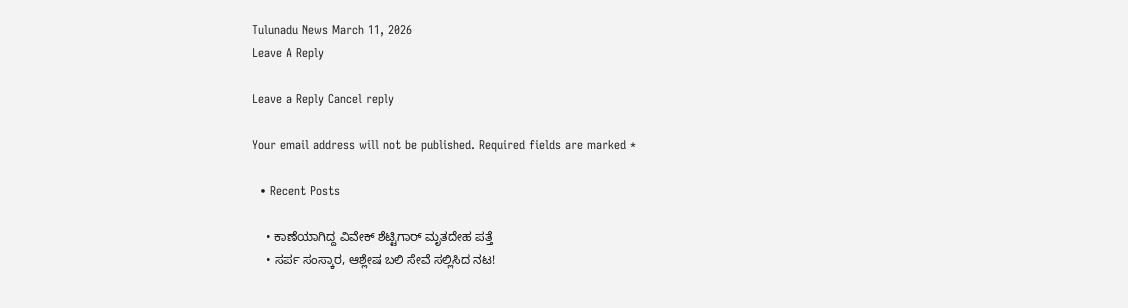Tulunadu News March 11, 2026
Leave A Reply

Leave a Reply Cancel reply

Your email address will not be published. Required fields are marked *

  • Recent Posts

    • ಕಾಣೆಯಾಗಿದ್ದ ವಿವೇಕ್ ಶೆಟ್ಟಿಗಾರ್ ಮೃತದೇಹ ಪತ್ತೆ
    • ಸರ್ಪ ಸಂಸ್ಕಾರ, ಆಶ್ಲೇಷ ಬಲಿ ಸೇವೆ ಸಲ್ಲಿಸಿದ ನಟ!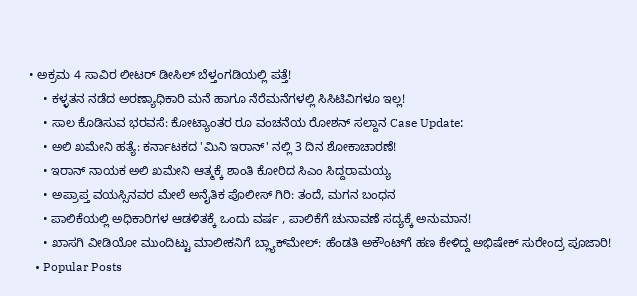• ಅಕ್ರಮ 4 ಸಾವಿರ ಲೀಟರ್ ಡೀಸಿಲ್ ಬೆಳ್ತಂಗಡಿಯಲ್ಲಿ ಪತ್ತೆ!
    • ಕಳ್ಳತನ ನಡೆದ ಅರಣ್ಯಾಧಿಕಾರಿ ಮನೆ ಹಾಗೂ ನೆರೆಮನೆಗಳಲ್ಲಿ ಸಿಸಿಟಿವಿಗಳೂ ಇಲ್ಲ!
    • ಸಾಲ ಕೊಡಿಸುವ ಭರವಸೆ: ಕೋಟ್ಯಾಂತರ ರೂ ವಂಚನೆಯ ರೋಶನ್ ಸಲ್ದಾನ Case Update:
    • ಅಲಿ ಖಮೇನಿ ಹತ್ಯೆ: ಕರ್ನಾಟಕದ 'ಮಿನಿ ಇರಾನ್' ನಲ್ಲಿ 3 ದಿನ ಶೋಕಾಚಾರಣೆ!
    • ಇರಾನ್ ನಾಯಕ‌ ಅಲಿ ಖಮೇನಿ ಆತ್ಮಕ್ಕೆ ಶಾಂತಿ ಕೋರಿದ ಸಿಎಂ ಸಿದ್ದರಾಮಯ್ಯ
    • ಅಪ್ರಾಪ್ತ ವಯಸ್ಸಿನವರ ಮೇಲೆ ಅನೈತಿಕ ಪೊಲೀಸ್ ಗಿರಿ: ತಂದೆ, ಮಗನ ಬಂಧನ
    • ಪಾಲಿಕೆಯಲ್ಲಿ ಅಧಿಕಾರಿಗಳ ಆಡಳಿತಕ್ಕೆ ಒಂದು ವರ್ಷ , ಪಾಲಿಕೆಗೆ ಚುನಾವಣೆ ಸದ್ಯಕ್ಕೆ ಅನುಮಾನ!
    • ಖಾಸಗಿ ವೀಡಿಯೋ ಮುಂದಿಟ್ಟು ಮಾಲೀಕನಿಗೆ ಬ್ಲ್ಯಾಕ್‌ಮೇಲ್: ಹೆಂಡತಿ ಅಕೌಂಟ್‌ಗೆ ಹಣ ಕೇಳಿದ್ದ ಅಭಿಷೇಕ್ ಸುರೇಂದ್ರ ಪೂಜಾರಿ!
  • Popular Posts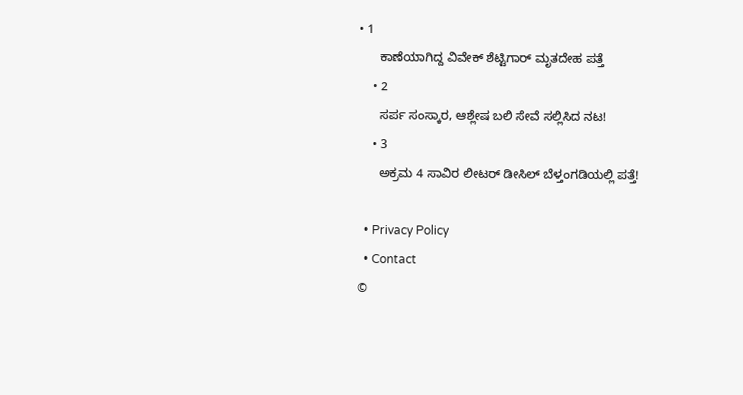• 1
      ಕಾಣೆಯಾಗಿದ್ದ ವಿವೇಕ್ ಶೆಟ್ಟಿಗಾರ್ ಮೃತದೇಹ ಪತ್ತೆ
    • 2
      ಸರ್ಪ ಸಂಸ್ಕಾರ, ಆಶ್ಲೇಷ ಬಲಿ ಸೇವೆ ಸಲ್ಲಿಸಿದ ನಟ!
    • 3
      ಅಕ್ರಮ 4 ಸಾವಿರ ಲೀಟರ್ ಡೀಸಿಲ್ ಬೆಳ್ತಂಗಡಿಯಲ್ಲಿ ಪತ್ತೆ!

  • Privacy Policy
  • Contact
©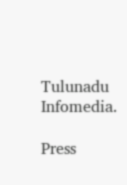Tulunadu Infomedia.

Press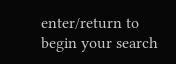enter/return to begin your search